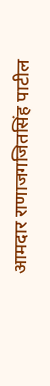आमदार राणाजगजितसिंह पाटील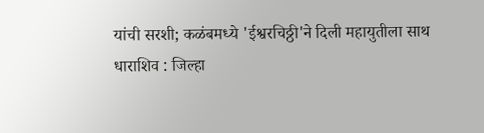यांची सरशी; कळंबमध्ये 'ईश्वरचिठ्ठी'ने दिली महायुतीला साथ
धाराशिव : जिल्हा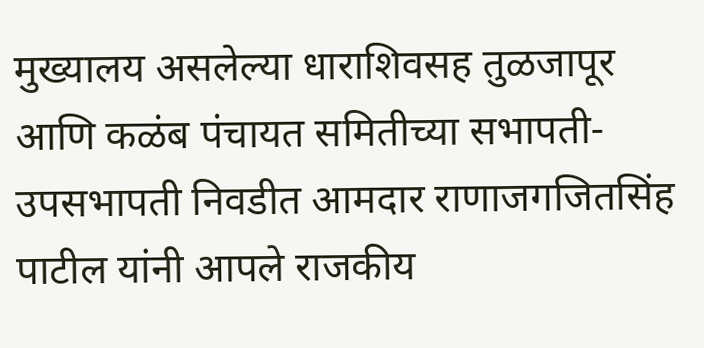मुख्यालय असलेल्या धाराशिवसह तुळजापूर आणि कळंब पंचायत समितीच्या सभापती-उपसभापती निवडीत आमदार राणाजगजितसिंह पाटील यांनी आपले राजकीय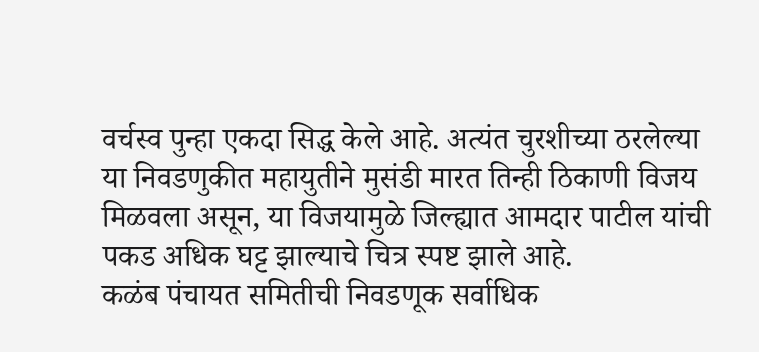वर्चस्व पुन्हा एकदा सिद्ध केले आहे. अत्यंत चुरशीच्या ठरलेल्या या निवडणुकीत महायुतीने मुसंडी मारत तिन्ही ठिकाणी विजय मिळवला असून, या विजयामुळे जिल्ह्यात आमदार पाटील यांची पकड अधिक घट्ट झाल्याचे चित्र स्पष्ट झाले आहे.
कळंब पंचायत समितीची निवडणूक सर्वाधिक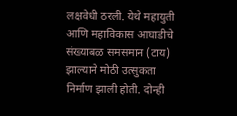लक्षवेधी ठरली. येथे महायुती आणि महाविकास आघाडीचे संख्याबळ समसमान (टाय) झाल्याने मोठी उत्सुकता निर्माण झाली होती. दोन्ही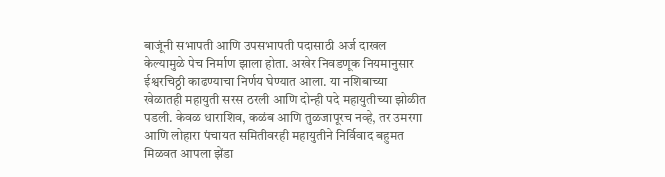बाजूंनी सभापती आणि उपसभापती पदासाठी अर्ज दाखल केल्यामुळे पेच निर्माण झाला होता. अखेर निवडणूक नियमानुसार ईश्वरचिठ्ठी काढण्याचा निर्णय घेण्यात आला. या नशिबाच्या खेळातही महायुती सरस ठरली आणि दोन्ही पदे महायुतीच्या झोळीत पडली. केवळ धाराशिव, कळंब आणि तुळजापूरच नव्हे, तर उमरगा आणि लोहारा पंचायत समितीवरही महायुतीने निर्विवाद बहुमत मिळवत आपला झेंडा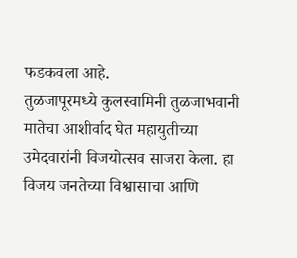फडकवला आहे.
तुळजापूरमध्ये कुलस्वामिनी तुळजाभवानी मातेचा आशीर्वाद घेत महायुतीच्या उमेदवारांनी विजयोत्सव साजरा केला. हा विजय जनतेच्या विश्वासाचा आणि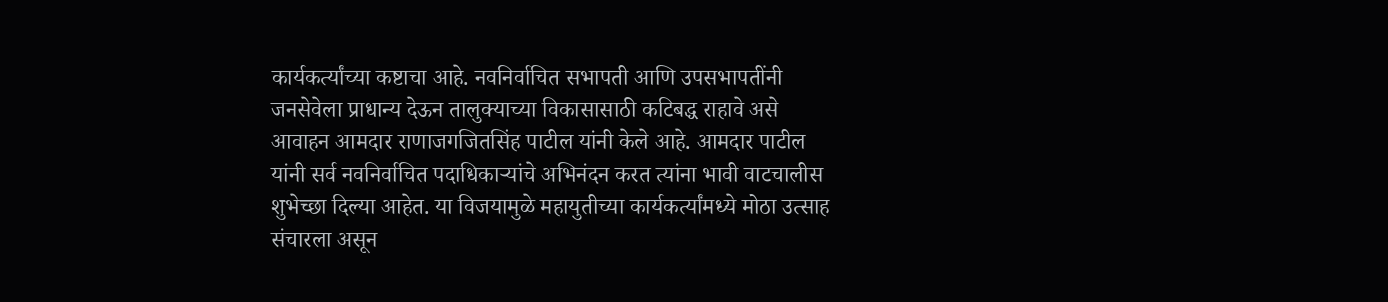कार्यकर्त्यांच्या कष्टाचा आहे. नवनिर्वाचित सभापती आणि उपसभापतींनी जनसेवेला प्राधान्य देऊन तालुक्याच्या विकासासाठी कटिबद्ध राहावे असे आवाहन आमदार राणाजगजितसिंह पाटील यांनी केले आहे. आमदार पाटील यांनी सर्व नवनिर्वाचित पदाधिकाऱ्यांचे अभिनंदन करत त्यांना भावी वाटचालीस शुभेच्छा दिल्या आहेत. या विजयामुळे महायुतीच्या कार्यकर्त्यांमध्ये मोठा उत्साह संचारला असून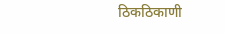ठिकठिकाणी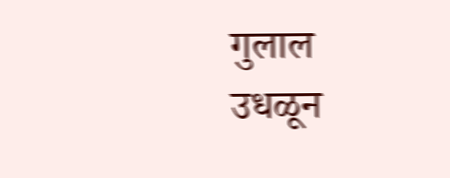गुलाल उधळून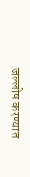जल्लोष करण्यात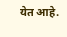येत आहे.